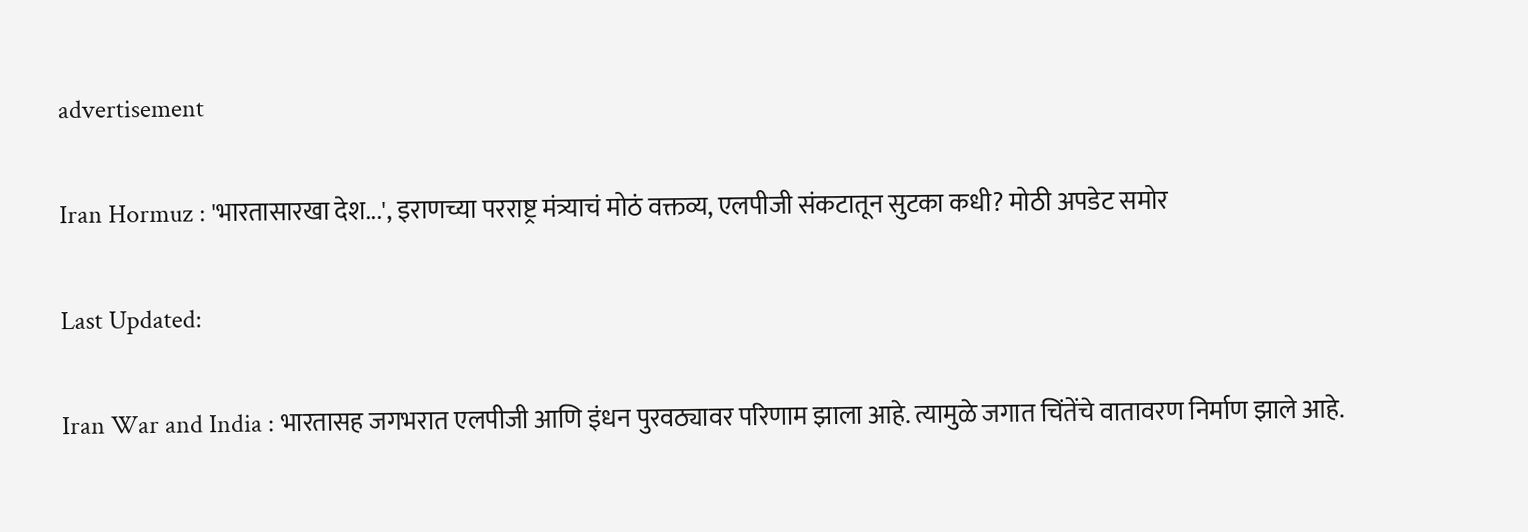advertisement

Iran Hormuz : 'भारतासारखा देश...', इराणच्या परराष्ट्र मंत्र्याचं मोठं वक्तव्य, एलपीजी संकटातून सुटका कधी? मोठी अपडेट समोर

Last Updated:

Iran War and India : भारतासह जगभरात एलपीजी आणि इंधन पुरवठ्यावर परिणाम झाला आहे. त्यामुळे जगात चिंतेंचे वातावरण निर्माण झाले आहे.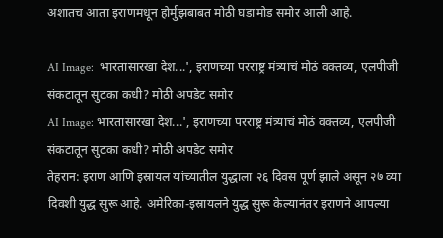अशातच आता इराणमधून होर्मुझबाबत मोठी घडामोड समोर आली आहे.

AI Image:  भारतासारखा देश...', इराणच्या परराष्ट्र मंत्र्याचं मोठं वक्तव्य, एलपीजी संकटातून सुटका कधी? मोठी अपडेट समोर
AI Image: भारतासारखा देश...', इराणच्या परराष्ट्र मंत्र्याचं मोठं वक्तव्य, एलपीजी संकटातून सुटका कधी? मोठी अपडेट समोर
तेहरान: इराण आणि इस्रायल यांच्यातील युद्धाला २६ दिवस पूर्ण झाले असून २७ व्या दिवशी युद्ध सुरू आहे. अमेरिका-इस्रायलने युद्ध सुरू केल्यानंतर इराणने आपल्या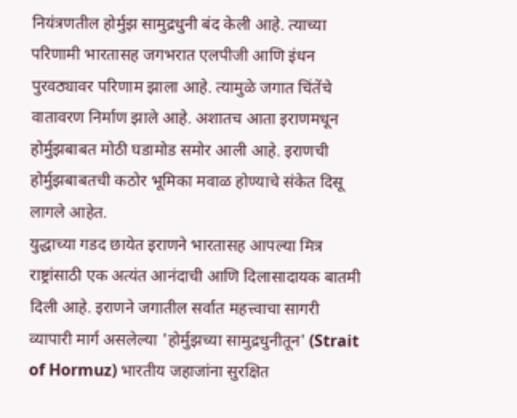नियंत्रणतील होर्मुझ सामुद्रधुनी बंद केली आहे. त्याच्या परिणामी भारतासह जगभरात एलपीजी आणि इंधन पुरवठ्यावर परिणाम झाला आहे. त्यामुळे जगात चिंतेंचे वातावरण निर्माण झाले आहे. अशातच आता इराणमधून होर्मुझबाबत मोठी घडामोड समोर आली आहे. इराणची होर्मुझबाबतची कठोर भूमिका मवाळ होण्याचे संकेत दिसू लागले आहेत.
युद्धाच्या गडद छायेत इराणने भारतासह आपल्या मित्र राष्ट्रांसाठी एक अत्यंत आनंदाची आणि दिलासादायक बातमी दिली आहे. इराणने जगातील सर्वात महत्त्वाचा सागरी व्यापारी मार्ग असलेल्या 'होर्मुझच्या सामुद्रधुनीतून' (Strait of Hormuz) भारतीय जहाजांना सुरक्षित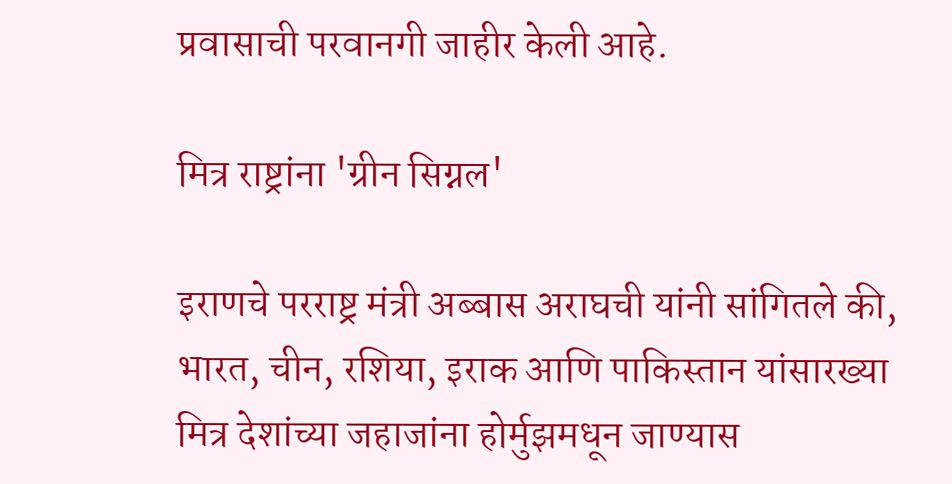प्रवासाची परवानगी जाहीर केली आहे.

मित्र राष्ट्रांना 'ग्रीन सिग्नल'

इराणचे परराष्ट्र मंत्री अब्बास अराघची यांनी सांगितले की, भारत, चीन, रशिया, इराक आणि पाकिस्तान यांसारख्या मित्र देशांच्या जहाजांना होर्मुझमधून जाण्यास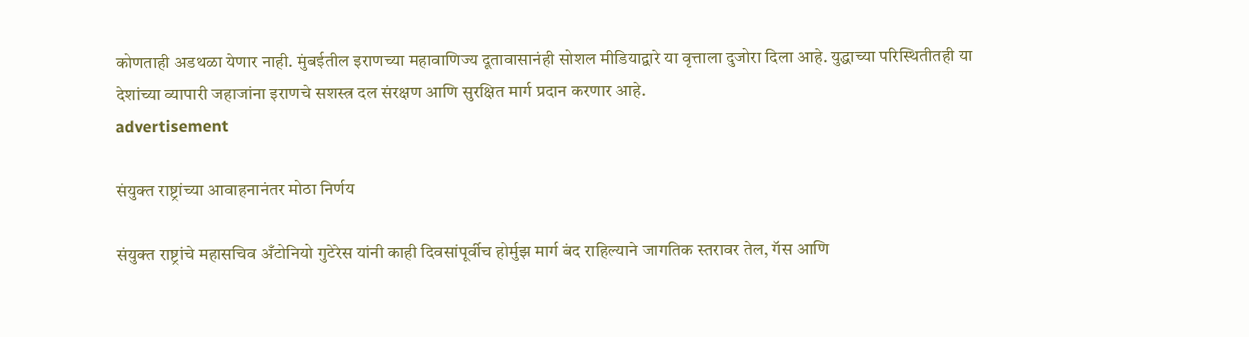कोणताही अडथळा येणार नाही. मुंबईतील इराणच्या महावाणिज्य दूतावासानंही सोशल मीडियाद्वारे या वृत्ताला दुजोरा दिला आहे. युद्धाच्या परिस्थितीतही या देशांच्या व्यापारी जहाजांना इराणचे सशस्त्र दल संरक्षण आणि सुरक्षित मार्ग प्रदान करणार आहे.
advertisement

संयुक्त राष्ट्रांच्या आवाहनानंतर मोठा निर्णय

संयुक्त राष्ट्रांचे महासचिव अँटोनियो गुटेरेस यांनी काही दिवसांपूर्वीच होर्मुझ मार्ग बंद राहिल्याने जागतिक स्तरावर तेल, गॅस आणि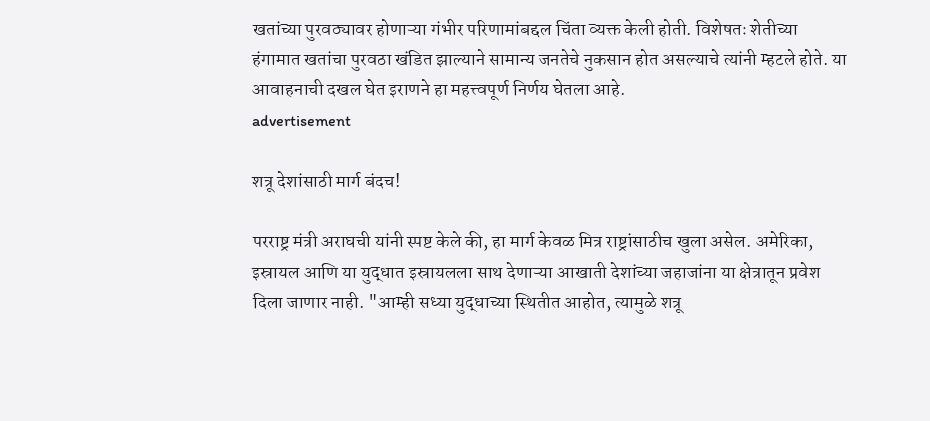खतांच्या पुरवठ्यावर होणाऱ्या गंभीर परिणामांबद्दल चिंता व्यक्त केली होती. विशेषतः शेतीच्या हंगामात खतांचा पुरवठा खंडित झाल्याने सामान्य जनतेचे नुकसान होत असल्याचे त्यांनी म्हटले होते. या आवाहनाची दखल घेत इराणने हा महत्त्वपूर्ण निर्णय घेतला आहे.
advertisement

शत्रू देशांसाठी मार्ग बंदच!

परराष्ट्र मंत्री अराघची यांनी स्पष्ट केले की, हा मार्ग केवळ मित्र राष्ट्रांसाठीच खुला असेल. अमेरिका, इस्रायल आणि या युद्धात इस्रायलला साथ देणाऱ्या आखाती देशांच्या जहाजांना या क्षेत्रातून प्रवेश दिला जाणार नाही. "आम्ही सध्या युद्धाच्या स्थितीत आहोत, त्यामुळे शत्रू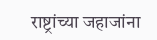राष्ट्रांच्या जहाजांना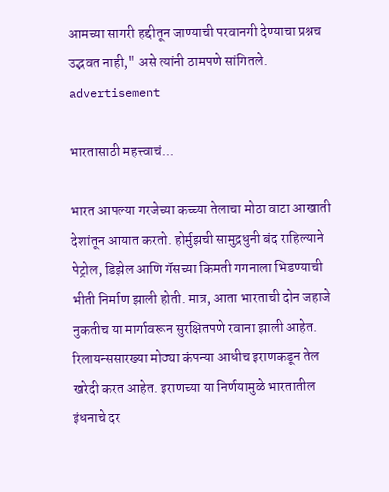आमच्या सागरी हद्दीतून जाण्याची परवानगी देण्याचा प्रश्नच उद्भवत नाही," असे त्यांनी ठामपणे सांगितले.
advertisement

भारतासाठी महत्त्वाचं...

भारत आपल्या गरजेच्या कच्च्या तेलाचा मोठा वाटा आखाती देशांतून आयात करतो. होर्मुझची सामुद्रधुनी बंद राहिल्याने पेट्रोल, डिझेल आणि गॅसच्या किमती गगनाला भिडण्याची भीती निर्माण झाली होती. मात्र, आता भारताची दोन जहाजे नुकतीच या मार्गावरून सुरक्षितपणे रवाना झाली आहेत. रिलायन्ससारख्या मोठ्या कंपन्या आधीच इराणकडून तेल खरेदी करत आहेत. इराणच्या या निर्णयामुळे भारतातील इंधनाचे दर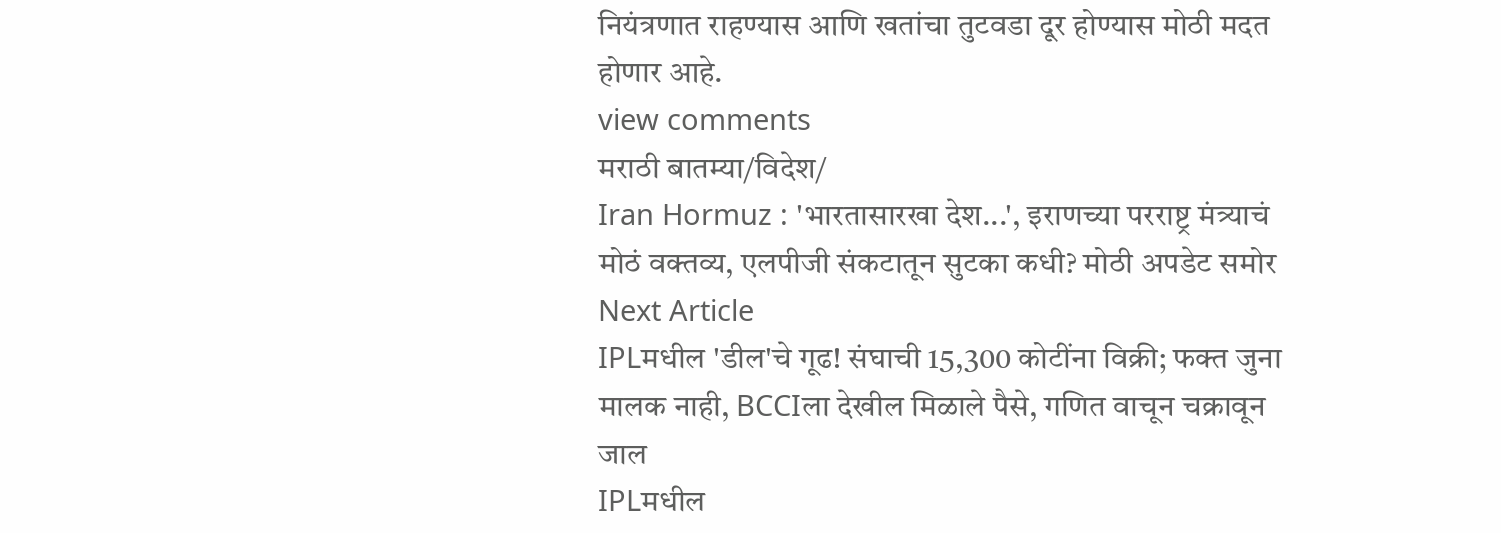नियंत्रणात राहण्यास आणि खतांचा तुटवडा दूर होण्यास मोठी मदत होणार आहे.
view comments
मराठी बातम्या/विदेश/
Iran Hormuz : 'भारतासारखा देश...', इराणच्या परराष्ट्र मंत्र्याचं मोठं वक्तव्य, एलपीजी संकटातून सुटका कधी? मोठी अपडेट समोर
Next Article
IPLमधील 'डील'चे गूढ! संघाची 15,300 कोटींना विक्री; फक्त जुना मालक नाही, BCCIला देखील मिळाले पैसे, गणित वाचून चक्रावून जाल
IPLमधील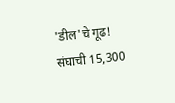'डील'चे गूढ! संघाची 15,300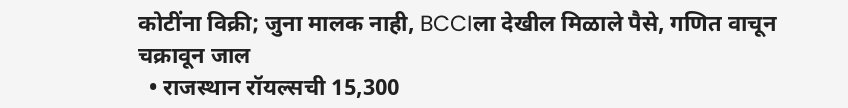कोटींना विक्री; जुना मालक नाही, BCCIला देखील मिळाले पैसे, गणित वाचून चक्रावून जाल
  • राजस्थान रॉयल्सची 15,300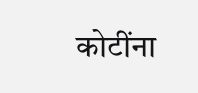कोटींना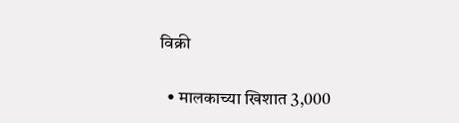विक्री

  • मालकाच्या खिशात 3,000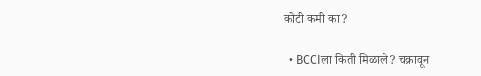कोटी कमी का?

  • BCCIला किती मिळाले? चक्रावून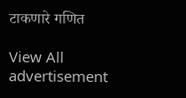टाकणारे गणित

View All
advertisement